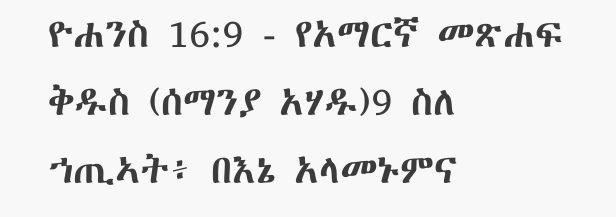ዮሐንስ 16:9 - የአማርኛ መጽሐፍ ቅዱስ (ሰማንያ አሃዱ)9 ስለ ኀጢኣት፥ በእኔ አላመኑምና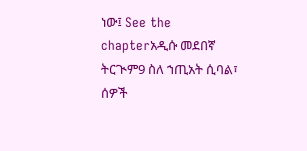ነው፤ See the chapterአዲሱ መደበኛ ትርጒም9 ስለ ኀጢአት ሲባል፣ ሰዎች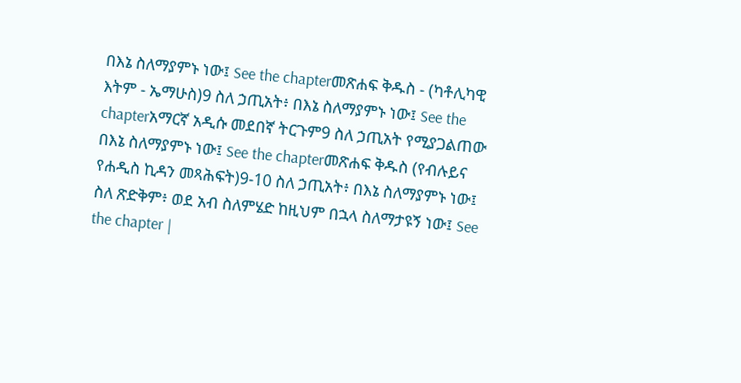በእኔ ስለማያምኑ ነው፤ See the chapterመጽሐፍ ቅዱስ - (ካቶሊካዊ እትም - ኤማሁስ)9 ስለ ኃጢአት፥ በእኔ ስለማያምኑ ነው፤ See the chapterአማርኛ አዲሱ መደበኛ ትርጉም9 ስለ ኃጢአት የሚያጋልጠው በእኔ ስለማያምኑ ነው፤ See the chapterመጽሐፍ ቅዱስ (የብሉይና የሐዲስ ኪዳን መጻሕፍት)9-10 ስለ ኃጢአት፥ በእኔ ስለማያምኑ ነው፤ ስለ ጽድቅም፥ ወደ አብ ስለምሄድ ከዚህም በኋላ ስለማታዩኝ ነው፤ See the chapter |